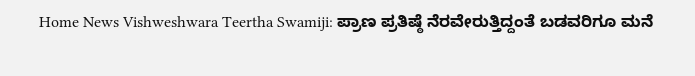Home News Vishweshwara Teertha Swamiji: ಪ್ರಾಣ ಪ್ರತಿಷ್ಠೆ ನೆರವೇರುತ್ತಿದ್ದಂತೆ ಬಡವರಿಗೂ ಮನೆ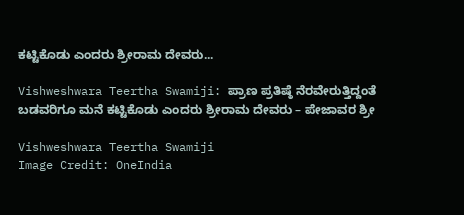ಕಟ್ಟಿಕೊಡು ಎಂದರು ಶ್ರೀರಾಮ ದೇವರು...

Vishweshwara Teertha Swamiji: ಪ್ರಾಣ ಪ್ರತಿಷ್ಠೆ ನೆರವೇರುತ್ತಿದ್ದಂತೆ ಬಡವರಿಗೂ ಮನೆ ಕಟ್ಟಿಕೊಡು ಎಂದರು ಶ್ರೀರಾಮ ದೇವರು – ಪೇಜಾವರ ಶ್ರೀ

Vishweshwara Teertha Swamiji
Image Credit: OneIndia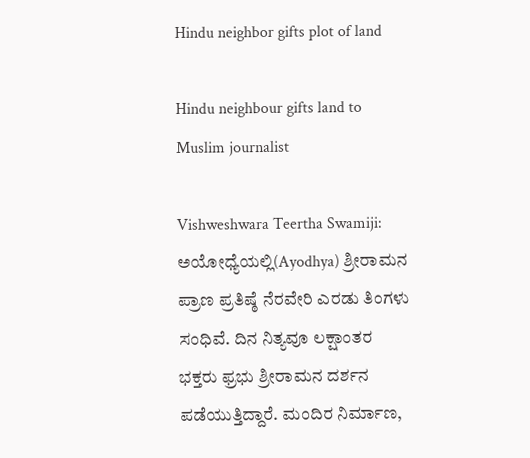Hindu neighbor gifts plot of land

Hindu neighbour gifts land to Muslim journalist

Vishweshwara Teertha Swamiji: ಅಯೋಧ್ಯೆಯಲ್ಲಿ(Ayodhya) ಶ್ರೀರಾಮನ ಪ್ರಾಣ ಪ್ರತಿಷ್ಠೆ ನೆರವೇರಿ ಎರಡು ತಿಂಗಳು ಸಂಧಿವೆ. ದಿನ ನಿತ್ಯವೂ ಲಕ್ಷಾಂತರ ಭಕ್ತರು ಫ್ರಭು ಶ್ರೀರಾಮನ ದರ್ಶನ ಪಡೆಯುತ್ತಿದ್ದಾರೆ. ಮಂದಿರ ನಿರ್ಮಾಣ,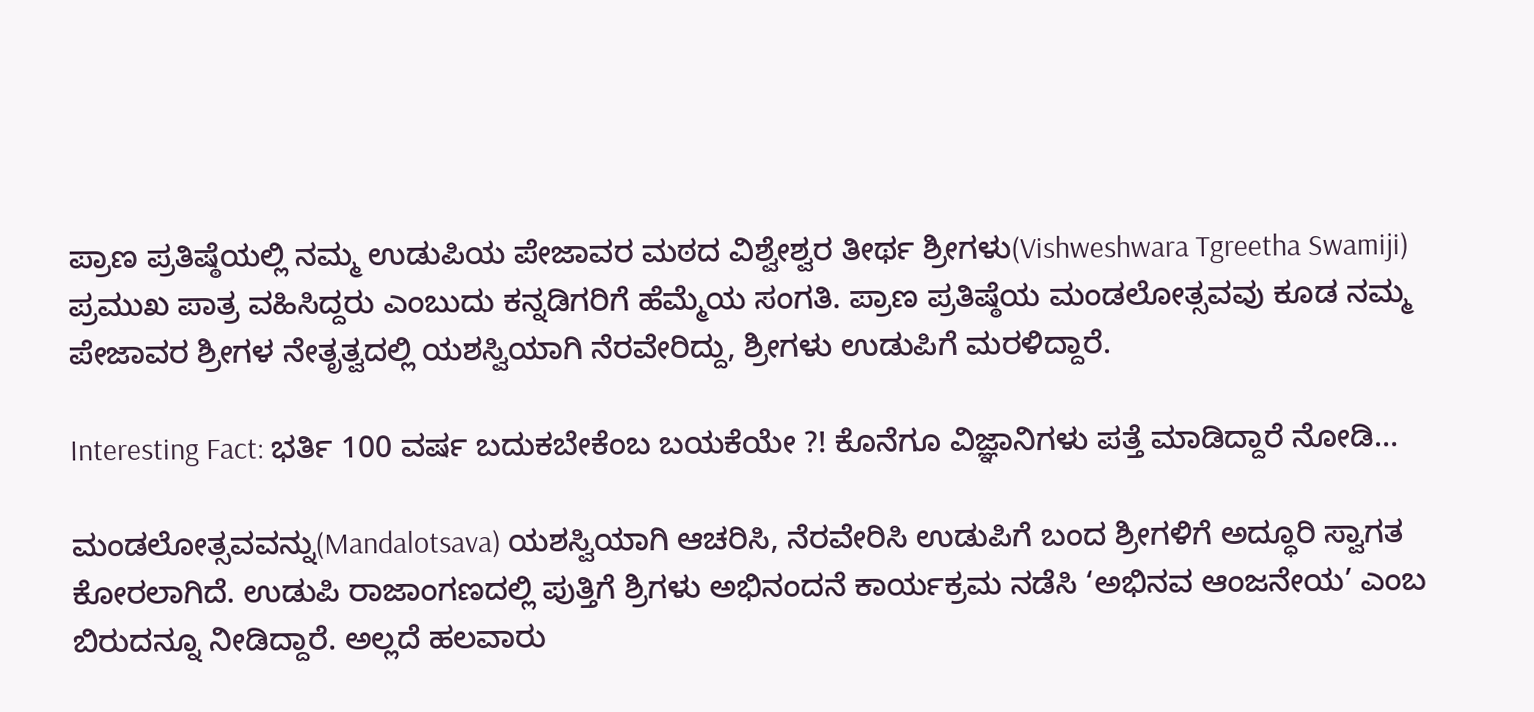ಪ್ರಾಣ ಪ್ರತಿಷ್ಠೆಯಲ್ಲಿ ನಮ್ಮ ಉಡುಪಿಯ ಪೇಜಾವರ ಮಠದ ವಿಶ್ವೇಶ್ವರ ತೀರ್ಥ ಶ್ರೀಗಳು(Vishweshwara Tgreetha Swamiji) ಪ್ರಮುಖ ಪಾತ್ರ ವಹಿಸಿದ್ದರು ಎಂಬುದು ಕನ್ನಡಿಗರಿಗೆ ಹೆಮ್ಮೆಯ ಸಂಗತಿ. ಪ್ರಾಣ ಪ್ರತಿಷ್ಠೆಯ ಮಂಡಲೋತ್ಸವವು ಕೂಡ ನಮ್ಮ ಪೇಜಾವರ ಶ್ರೀಗಳ ನೇತೃತ್ವದಲ್ಲಿ ಯಶಸ್ವಿಯಾಗಿ ನೆರವೇರಿದ್ದು, ಶ್ರೀಗಳು ಉಡುಪಿಗೆ ಮರಳಿದ್ದಾರೆ.

Interesting Fact: ಭರ್ತಿ 100 ವರ್ಷ ಬದುಕಬೇಕೆಂಬ ಬಯಕೆಯೇ ?! ಕೊನೆಗೂ ವಿಜ್ಞಾನಿಗಳು ಪತ್ತೆ ಮಾಡಿದ್ದಾರೆ ನೋಡಿ…

ಮಂಡಲೋತ್ಸವವನ್ನು(Mandalotsava) ಯಶಸ್ವಿಯಾಗಿ ಆಚರಿಸಿ, ನೆರವೇರಿಸಿ ಉಡುಪಿಗೆ ಬಂದ ಶ್ರೀಗಳಿಗೆ ಅದ್ಧೂರಿ ಸ್ವಾಗತ ಕೋರಲಾಗಿದೆ. ಉಡುಪಿ ರಾಜಾಂಗಣದಲ್ಲಿ ಪುತ್ತಿಗೆ ಶ್ರಿಗಳು ಅಭಿನಂದನೆ ಕಾರ್ಯಕ್ರಮ ನಡೆಸಿ ‘ಅಭಿನವ ಆಂಜನೇಯ’ ಎಂಬ ಬಿರುದನ್ನೂ ನೀಡಿದ್ದಾರೆ. ಅಲ್ಲದೆ ಹಲವಾರು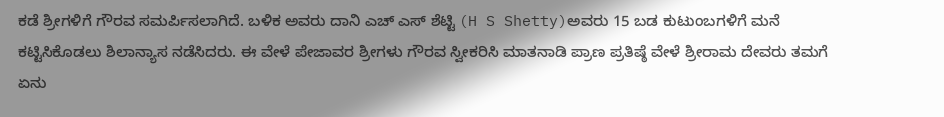ಕಡೆ ಶ್ರೀಗಳಿಗೆ ಗೌರವ ಸಮರ್ಪಿಸಲಾಗಿದೆ. ಬಳಿಕ ಅವರು ದಾನಿ ಎಚ್ ಎಸ್ ಶೆಟ್ಟಿ (H S Shetty)ಅವರು 15 ಬಡ ಕುಟುಂಬಗಳಿಗೆ ಮನೆ ಕಟ್ಟಿಸಿಕೊಡಲು ಶಿಲಾನ್ಯಾಸ ನಡೆಸಿದರು. ಈ ವೇಳೆ ಪೇಜಾವರ ಶ್ರೀಗಳು ಗೌರವ ಸ್ವೀಕರಿಸಿ ಮಾತನಾಡಿ ಪ್ರಾಣ ಪ್ರತಿಷ್ಠೆ ವೇಳೆ ಶ್ರೀರಾಮ ದೇವರು ತಮಗೆ ಏನು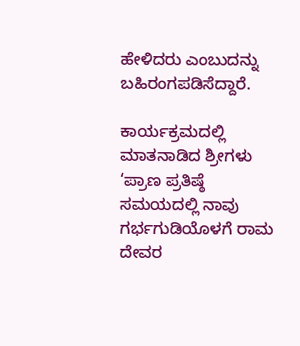ಹೇಳಿದರು ಎಂಬುದನ್ನು ಬಹಿರಂಗಪಡಿಸೆದ್ದಾರೆ.

ಕಾರ್ಯಕ್ರಮದಲ್ಲಿ ಮಾತನಾಡಿದ ಶ್ರೀಗಳು ‘ಪ್ರಾಣ ಪ್ರತಿಷ್ಠೆ ಸಮಯದಲ್ಲಿ ನಾವು ಗರ್ಭಗುಡಿಯೊಳಗೆ ರಾಮ ದೇವರ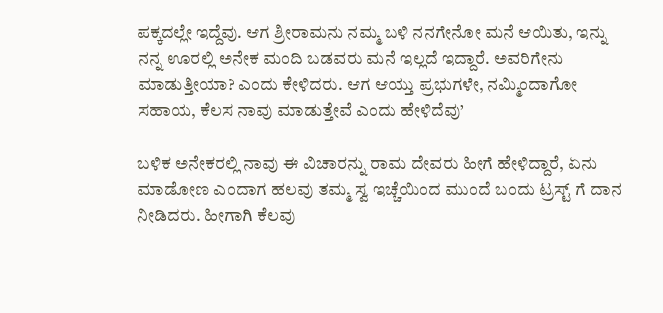ಪಕ್ಕದಲ್ಲೇ ಇದ್ದೆವು. ಆಗ ಶ್ರೀರಾಮನು ನಮ್ಮ ಬಳಿ ನನಗೇನೋ ಮನೆ ಆಯಿತು, ಇನ್ನು ನನ್ನ ಊರಲ್ಲಿ ಅನೇಕ ಮಂದಿ ಬಡವರು ಮನೆ ಇಲ್ಲದೆ ಇದ್ದಾರೆ. ಅವರಿಗೇನು ಮಾಡುತ್ತೀಯಾ? ಎಂದು ಕೇಳಿದರು. ಆಗ ಆಯ್ತು ಪ್ರಭುಗಳೇ, ನಮ್ಮಿಂದಾಗೋ ಸಹಾಯ, ಕೆಲಸ ನಾವು ಮಾಡುತ್ತೇವೆ ಎಂದು ಹೇಳಿದೆವು’

ಬಳಿಕ ಅನೇಕರಲ್ಲಿ ನಾವು ಈ ವಿಚಾರನ್ನು ರಾಮ ದೇವರು ಹೀಗೆ ಹೇಳಿದ್ದಾರೆ, ಏನು ಮಾಡೋಣ ಎಂದಾಗ ಹಲವು ತಮ್ಮ ಸ್ವ ಇಚ್ಚೆಯಿಂದ ಮುಂದೆ ಬಂದು ಟ್ರಸ್ಟ್ ಗೆ ದಾನ ನೀಡಿದರು. ಹೀಗಾಗಿ ಕೆಲವು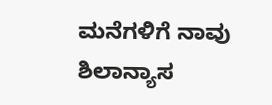ಮನೆಗಳಿಗೆ ನಾವು ಶಿಲಾನ್ಯಾಸ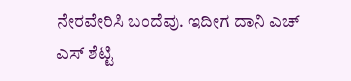ನೇರವೇರಿಸಿ ಬಂದೆವು. ಇದೀಗ ದಾನಿ ಎಚ್ ಎಸ್ ಶೆಟ್ಟಿ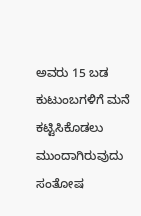ಅವರು 15 ಬಡ ಕುಟುಂಬಗಳಿಗೆ ಮನೆ ಕಟ್ಟಿಸಿಕೊಡಲು ಮುಂದಾಗಿರುವುದು ಸಂತೋಷ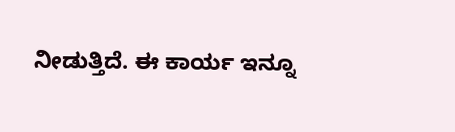ನೀಡುತ್ತಿದೆ. ಈ ಕಾರ್ಯ ಇನ್ನೂ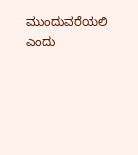ಮುಂದುವರೆಯಲಿ ಎಂದು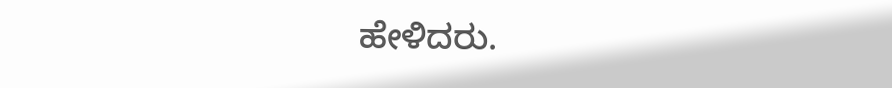ಹೇಳಿದರು.